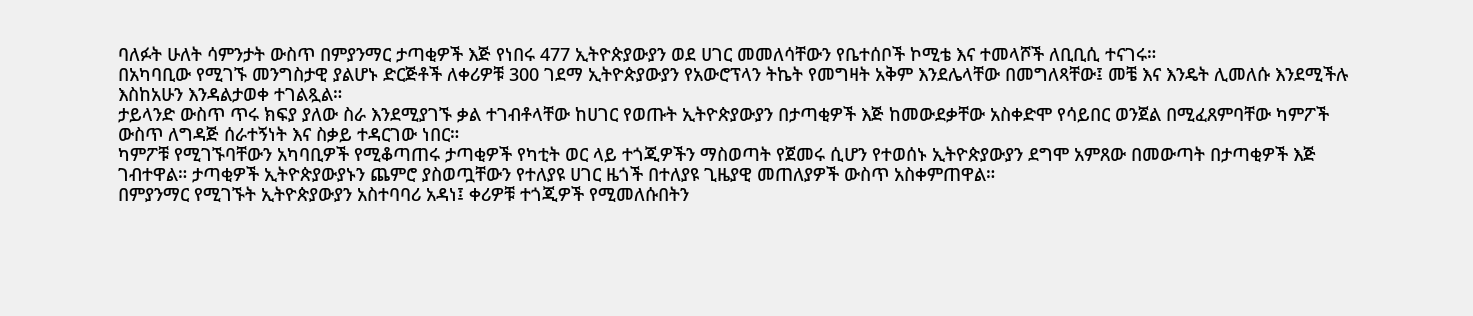ባለፉት ሁለት ሳምንታት ውስጥ በምያንማር ታጣቂዎች እጅ የነበሩ 477 ኢትዮጵያውያን ወደ ሀገር መመለሳቸውን የቤተሰቦች ኮሚቴ እና ተመላሾች ለቢቢሲ ተናገሩ።
በአካባቢው የሚገኙ መንግስታዊ ያልሆኑ ድርጅቶች ለቀሪዎቹ 300 ገደማ ኢትዮጵያውያን የአውሮፕላን ትኬት የመግዛት አቅም እንደሌላቸው በመግለጻቸው፤ መቼ እና እንዴት ሊመለሱ እንደሚችሉ እስከአሁን እንዳልታወቀ ተገልጿል።
ታይላንድ ውስጥ ጥሩ ክፍያ ያለው ስራ እንደሚያገኙ ቃል ተገብቶላቸው ከሀገር የወጡት ኢትዮጵያውያን በታጣቂዎች እጅ ከመውደቃቸው አስቀድሞ የሳይበር ወንጀል በሚፈጸምባቸው ካምፖች ውስጥ ለግዳጅ ሰራተኝነት እና ስቃይ ተዳርገው ነበር።
ካምፖቹ የሚገኙባቸውን አካባቢዎች የሚቆጣጠሩ ታጣቂዎች የካቲት ወር ላይ ተጎጂዎችን ማስወጣት የጀመሩ ሲሆን የተወሰኑ ኢትዮጵያውያን ደግሞ አምጸው በመውጣት በታጣቂዎች እጅ ገብተዋል። ታጣቂዎች ኢትዮጵያውያኑን ጨምሮ ያስወጧቸውን የተለያዩ ሀገር ዜጎች በተለያዩ ጊዜያዊ መጠለያዎች ውስጥ አስቀምጠዋል።
በምያንማር የሚገኙት ኢትዮጵያውያን አስተባባሪ አዳነ፤ ቀሪዎቹ ተጎጂዎች የሚመለሱበትን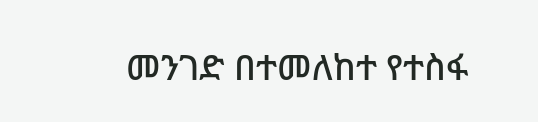መንገድ በተመለከተ የተስፋ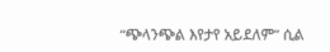“ጭላንጭል እየታየ አይደለም” ሲል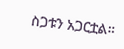ስጋቱን አጋርቷል።